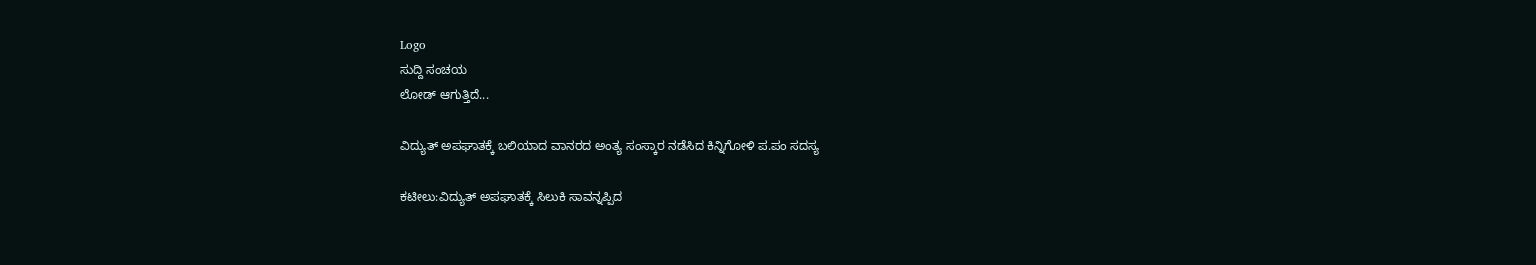Logo
ಸುದ್ದಿ ಸಂಚಯ
ಲೋಡ್ ಆಗುತ್ತಿದೆ...

ವಿದ್ಯುತ್ ಅಪಘಾತಕ್ಕೆ ಬಲಿಯಾದ ವಾನರದ ಅಂತ್ಯ ಸಂಸ್ಕಾರ ನಡೆಸಿದ ಕಿನ್ನಿಗೋಳಿ ಪ.ಪಂ ಸದಸ್ಯ

ಕಟೀಲು:ವಿದ್ಯುತ್ ಅಪಘಾತಕ್ಕೆ ಸಿಲುಕಿ ಸಾವನ್ನಪ್ಪಿದ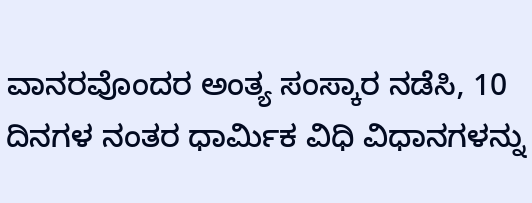ವಾನರವೊಂದರ ಅಂತ್ಯ ಸಂಸ್ಕಾರ ನಡೆಸಿ, 10  ದಿನಗಳ ನಂತರ ಧಾರ್ಮಿಕ ವಿಧಿ ವಿಧಾನಗಳನ್ನು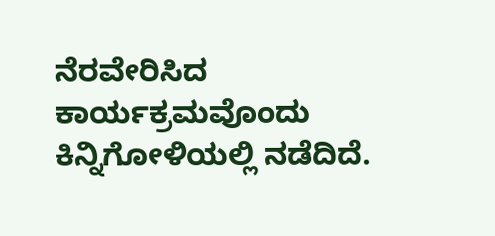ನೆರವೇರಿಸಿದ ಕಾರ್ಯಕ್ರಮವೊಂದು ಕಿನ್ನಿಗೋಳಿಯಲ್ಲಿ ನಡೆದಿದೆ.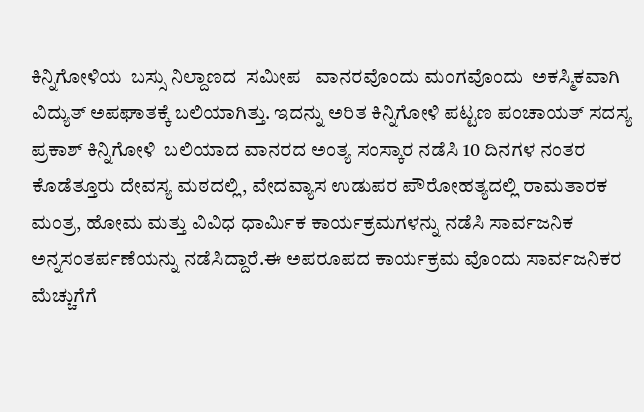ಕಿನ್ನಿಗೋಳಿಯ  ಬಸ್ಸು ನಿಲ್ದಾಣದ  ಸಮೀಪ   ವಾನರವೊಂದು ಮಂಗವೊಂದು  ಅಕಸ್ಮಿಕವಾಗಿ ವಿದ್ಯುತ್ ಅಪಘಾತಕ್ಕೆ ಬಲಿಯಾಗಿತ್ತು. ಇದನ್ನು ಅರಿತ ಕಿನ್ನಿಗೋಳಿ ಪಟ್ಟಣ ಪಂಚಾಯತ್ ಸದಸ್ಯ ಪ್ರಕಾಶ್ ಕಿನ್ನಿಗೋಳಿ  ಬಲಿಯಾದ ವಾನರದ ಅಂತ್ಯ ಸಂಸ್ಕಾರ ನಡೆಸಿ 10 ದಿನಗಳ ನಂತರ ಕೊಡೆತ್ತೂರು ದೇವಸ್ಯ ಮಠದಲ್ಲಿ, ವೇದವ್ಯಾಸ ಉಡುಪರ ಪೌರೋಹತ್ಯದಲ್ಲಿ ರಾಮತಾರಕ ಮಂತ್ರ, ಹೋಮ ಮತ್ತು ವಿವಿಧ ಧಾರ್ಮಿಕ ಕಾರ್ಯಕ್ರಮಗಳನ್ನು ನಡೆಸಿ ಸಾರ್ವಜನಿಕ ಅನ್ನಸಂತರ್ಪಣೆಯನ್ನು ನಡೆಸಿದ್ದಾರೆ.ಈ ಅಪರೂಪದ ಕಾರ್ಯಕ್ರಮ ವೊಂದು ಸಾರ್ವಜನಿಕರ ಮೆಚ್ಚುಗೆಗೆ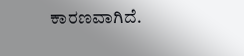ಕಾರಣವಾಗಿದೆ.